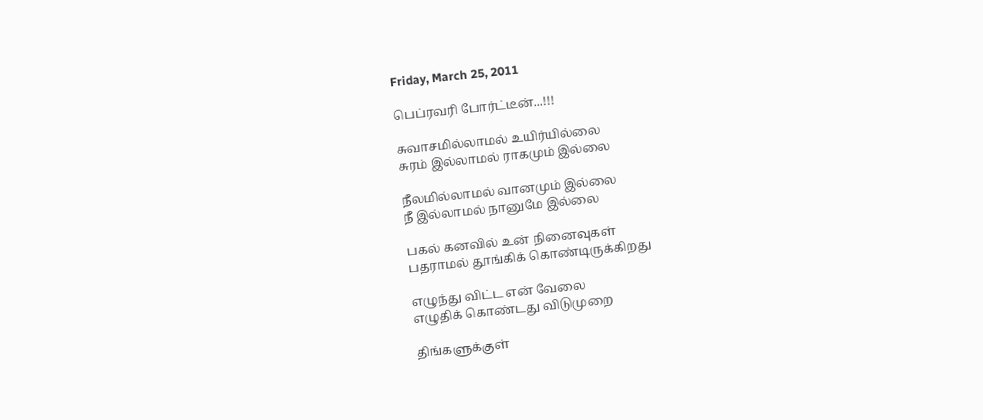Friday, March 25, 2011

பெப்ரவரி போர்ட்டீன்...!!!

சுவாசமில்லாமல் உயிர்யில்லை
சுரம் இல்லாமல் ராகமும் இல்லை

நீலமில்லாமல் வானமும் இல்லை
நீ இல்லாமல் நானுமே இல்லை

பகல் கனவில் உன் நினைவுகள்
பதராமல் தூங்கிக் கொண்டிருக்கிறது

எழுந்து விட்ட என் வேலை
எழுதிக் கொண்டது விடுமுறை

திங்களுக்குள்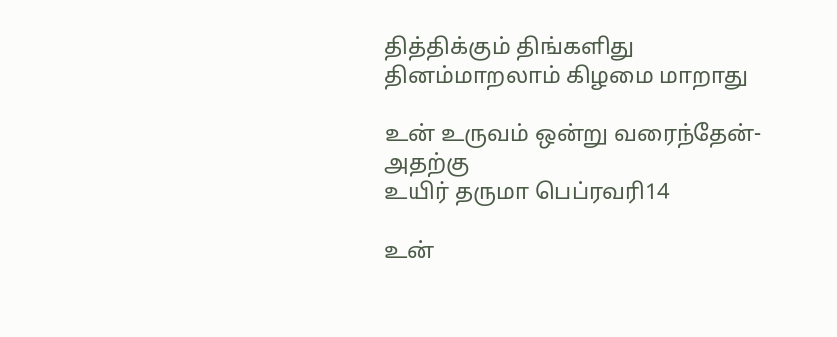தித்திக்கும் திங்களிது
தினம்மாறலாம் கிழமை மாறாது

உன் உருவம் ஒன்று வரைந்தேன்- அதற்கு
உயிர் தருமா பெப்ரவரி14

உன்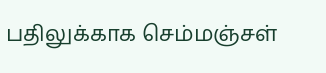பதிலுக்காக செம்மஞ்சள்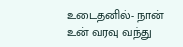உடைதனில்- நான்
உன் வரவு வந்து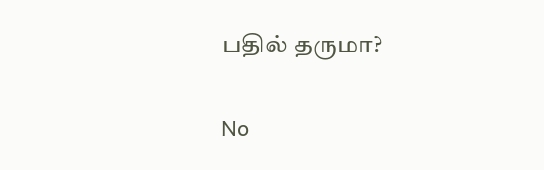பதில் தருமா?

No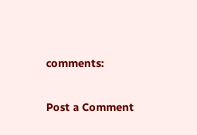comments:

Post a Comment